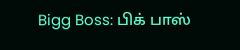Bigg Boss: பிக் பாஸ்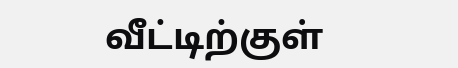வீட்டிற்குள்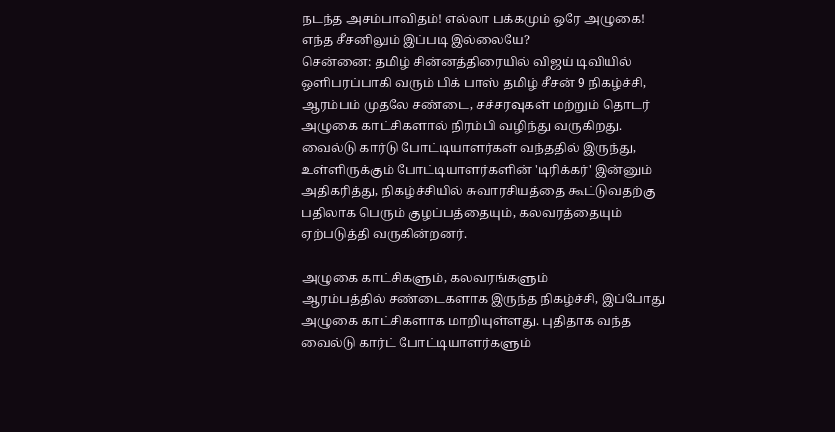நடந்த அசம்பாவிதம்! எல்லா பக்கமும் ஒரே அழுகை! எந்த சீசனிலும் இப்படி இல்லையே?
சென்னை: தமிழ் சின்னத்திரையில் விஜய் டிவியில் ஒளிபரப்பாகி வரும் பிக் பாஸ் தமிழ் சீசன் 9 நிகழ்ச்சி, ஆரம்பம் முதலே சண்டை, சச்சரவுகள் மற்றும் தொடர் அழுகை காட்சிகளால் நிரம்பி வழிந்து வருகிறது. வைல்டு கார்டு போட்டியாளர்கள் வந்ததில் இருந்து, உள்ளிருக்கும் போட்டியாளர்களின் 'டிரிக்கர்' இன்னும் அதிகரித்து, நிகழ்ச்சியில் சுவாரசியத்தை கூட்டுவதற்கு பதிலாக பெரும் குழப்பத்தையும், கலவரத்தையும் ஏற்படுத்தி வருகின்றனர்.

அழுகை காட்சிகளும், கலவரங்களும்
ஆரம்பத்தில் சண்டைகளாக இருந்த நிகழ்ச்சி, இப்போது அழுகை காட்சிகளாக மாறியுள்ளது. புதிதாக வந்த வைல்டு கார்ட் போட்டியாளர்களும்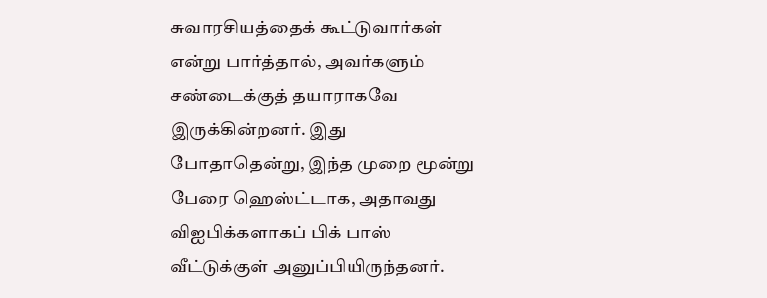சுவாரசியத்தைக் கூட்டுவார்கள் என்று பார்த்தால், அவர்களும் சண்டைக்குத் தயாராகவே இருக்கின்றனர். இது போதாதென்று, இந்த முறை மூன்று பேரை ஹெஸ்ட்டாக, அதாவது விஐபிக்களாகப் பிக் பாஸ் வீட்டுக்குள் அனுப்பியிருந்தனர்.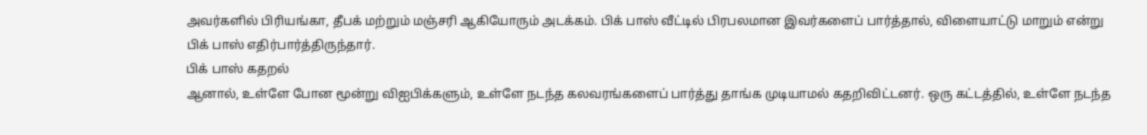அவர்களில் பிரியங்கா, தீபக் மற்றும் மஞ்சரி ஆகியோரும் அடக்கம். பிக் பாஸ் வீட்டில் பிரபலமான இவர்களைப் பார்த்தால், விளையாட்டு மாறும் என்று பிக் பாஸ் எதிர்பார்த்திருந்தார்.
பிக் பாஸ் கதறல்
ஆனால், உள்ளே போன மூன்று விஐபிக்களும், உள்ளே நடந்த கலவரங்களைப் பார்த்து தாங்க முடியாமல் கதறிவிட்டனர். ஒரு கட்டத்தில், உள்ளே நடந்த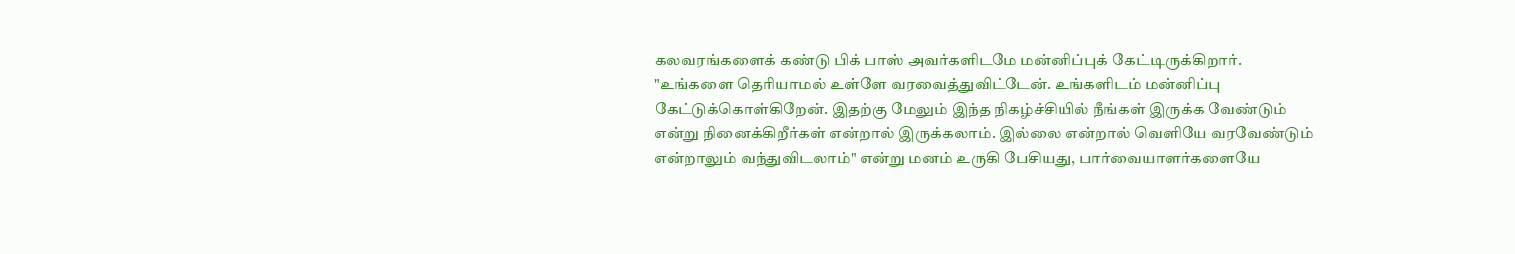கலவரங்களைக் கண்டு பிக் பாஸ் அவர்களிடமே மன்னிப்புக் கேட்டிருக்கிறார். "உங்களை தெரியாமல் உள்ளே வரவைத்துவிட்டேன். உங்களிடம் மன்னிப்பு கேட்டுக்கொள்கிறேன். இதற்கு மேலும் இந்த நிகழ்ச்சியில் நீங்கள் இருக்க வேண்டும் என்று நினைக்கிறீர்கள் என்றால் இருக்கலாம். இல்லை என்றால் வெளியே வரவேண்டும் என்றாலும் வந்துவிடலாம்" என்று மனம் உருகி பேசியது, பார்வையாளர்களையே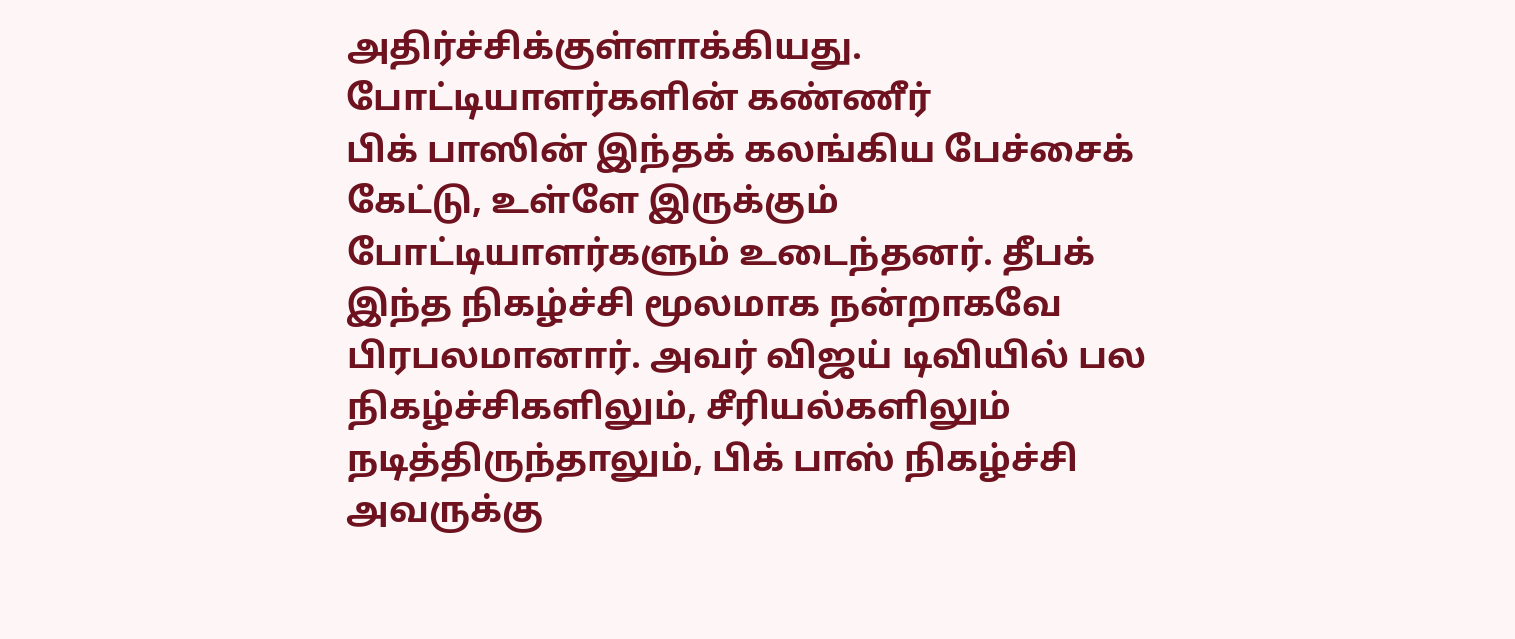அதிர்ச்சிக்குள்ளாக்கியது.
போட்டியாளர்களின் கண்ணீர்
பிக் பாஸின் இந்தக் கலங்கிய பேச்சைக் கேட்டு, உள்ளே இருக்கும் போட்டியாளர்களும் உடைந்தனர். தீபக் இந்த நிகழ்ச்சி மூலமாக நன்றாகவே பிரபலமானார். அவர் விஜய் டிவியில் பல நிகழ்ச்சிகளிலும், சீரியல்களிலும் நடித்திருந்தாலும், பிக் பாஸ் நிகழ்ச்சி அவருக்கு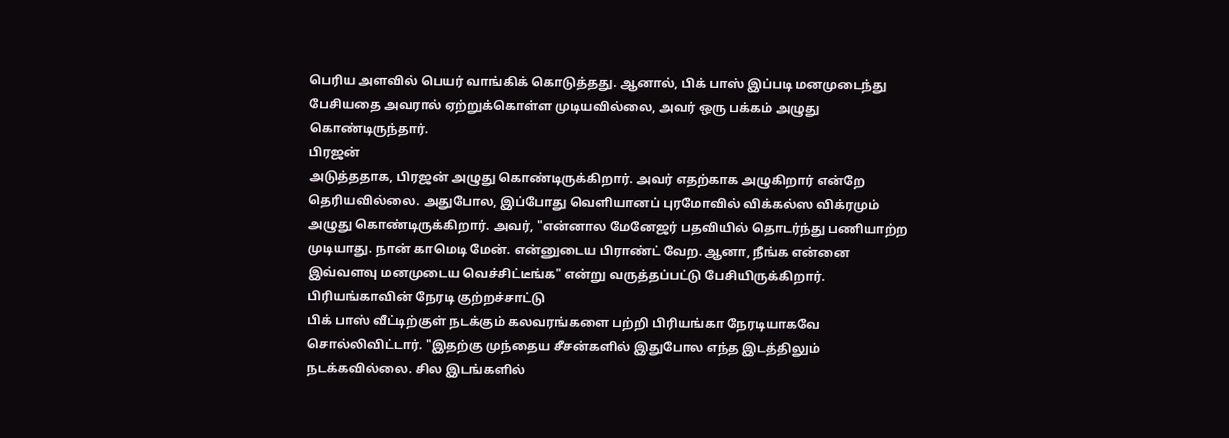பெரிய அளவில் பெயர் வாங்கிக் கொடுத்தது. ஆனால், பிக் பாஸ் இப்படி மனமுடைந்து பேசியதை அவரால் ஏற்றுக்கொள்ள முடியவில்லை, அவர் ஒரு பக்கம் அழுது கொண்டிருந்தார்.
பிரஜன்
அடுத்ததாக, பிரஜன் அழுது கொண்டிருக்கிறார். அவர் எதற்காக அழுகிறார் என்றே தெரியவில்லை. அதுபோல, இப்போது வெளியானப் புரமோவில் விக்கல்ஸ விக்ரமும் அழுது கொண்டிருக்கிறார். அவர், "என்னால மேனேஜர் பதவியில் தொடர்ந்து பணியாற்ற முடியாது. நான் காமெடி மேன். என்னுடைய பிராண்ட் வேற. ஆனா, நீங்க என்னை இவ்வளவு மனமுடைய வெச்சிட்டீங்க" என்று வருத்தப்பட்டு பேசியிருக்கிறார்.
பிரியங்காவின் நேரடி குற்றச்சாட்டு
பிக் பாஸ் வீட்டிற்குள் நடக்கும் கலவரங்களை பற்றி பிரியங்கா நேரடியாகவே சொல்லிவிட்டார். "இதற்கு முந்தைய சீசன்களில் இதுபோல எந்த இடத்திலும் நடக்கவில்லை. சில இடங்களில்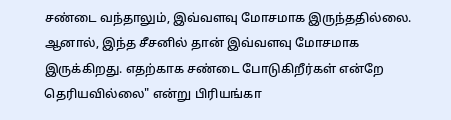சண்டை வந்தாலும், இவ்வளவு மோசமாக இருந்ததில்லை. ஆனால், இந்த சீசனில் தான் இவ்வளவு மோசமாக இருக்கிறது. எதற்காக சண்டை போடுகிறீர்கள் என்றே தெரியவில்லை" என்று பிரியங்கா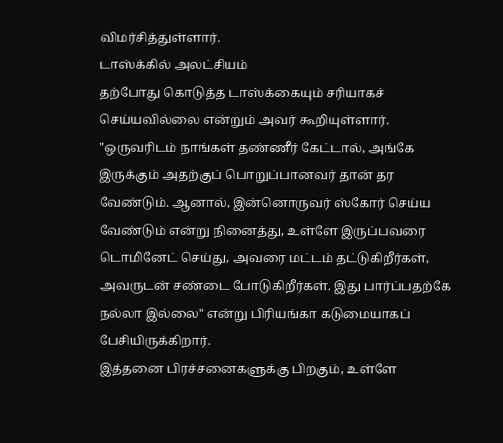விமர்சித்துள்ளார்.
டாஸ்க்கில் அலட்சியம்
தற்போது கொடுத்த டாஸ்க்கையும் சரியாகச் செய்யவில்லை என்றும் அவர் கூறியுள்ளார். "ஒருவரிடம் நாங்கள் தண்ணீர் கேட்டால், அங்கே இருக்கும் அதற்குப் பொறுப்பானவர் தான் தர வேண்டும். ஆனால், இன்னொருவர் ஸ்கோர் செய்ய வேண்டும் என்று நினைத்து, உள்ளே இருப்பவரை டொமினேட் செய்து, அவரை மட்டம் தட்டுகிறீர்கள், அவருடன் சண்டை போடுகிறீர்கள். இது பார்ப்பதற்கே நல்லா இல்லை" என்று பிரியங்கா கடுமையாகப் பேசியிருக்கிறார்.
இத்தனை பிரச்சனைகளுக்கு பிறகும், உள்ளே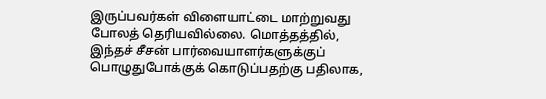இருப்பவர்கள் விளையாட்டை மாற்றுவது போலத் தெரியவில்லை. மொத்தத்தில், இந்தச் சீசன் பார்வையாளர்களுக்குப் பொழுதுபோக்குக் கொடுப்பதற்கு பதிலாக,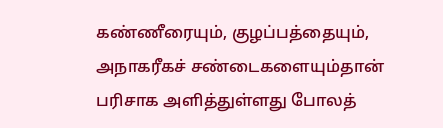கண்ணீரையும், குழப்பத்தையும், அநாகரீகச் சண்டைகளையும்தான் பரிசாக அளித்துள்ளது போலத்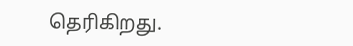தெரிகிறது.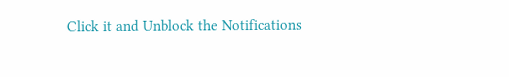Click it and Unblock the Notifications